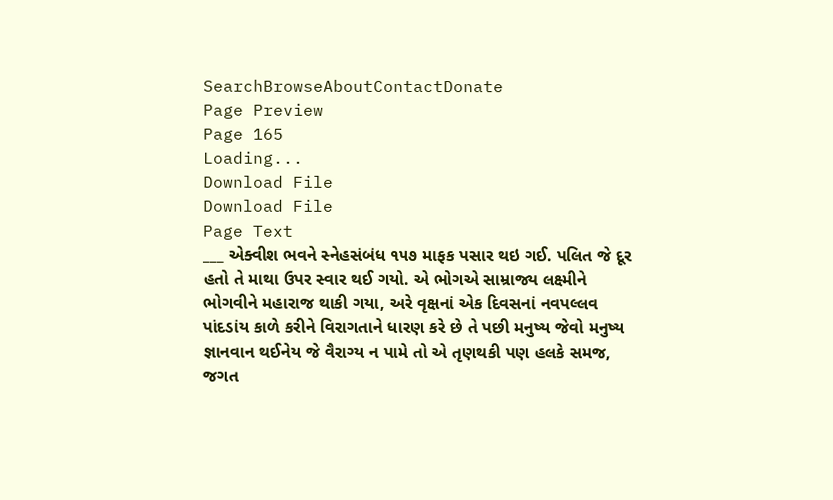SearchBrowseAboutContactDonate
Page Preview
Page 165
Loading...
Download File
Download File
Page Text
___ એક્વીશ ભવને સ્નેહસંબંધ ૧૫૭ માફક પસાર થઇ ગઈ. પલિત જે દૂર હતો તે માથા ઉપર સ્વાર થઈ ગયો. એ ભોગએ સામ્રાજ્ય લક્ષ્મીને ભોગવીને મહારાજ થાકી ગયા, અરે વૃક્ષનાં એક દિવસનાં નવપલ્લવ પાંદડાંય કાળે કરીને વિરાગતાને ધારણ કરે છે તે પછી મનુષ્ય જેવો મનુષ્ય જ્ઞાનવાન થઈનેય જે વૈરાગ્ય ન પામે તો એ તૃણથકી પણ હલકે સમજ, જગત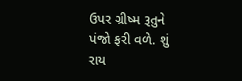ઉપર ગ્રીષ્મ રૂતુને પંજો ફરી વળે. શું રાય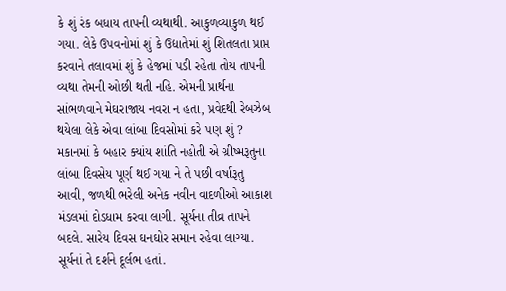કે શું રંક બધાય તાપની વ્યથાથી. આકુળવ્યાકુળ થઈ ગયા. લેકે ઉપવનોમાં શું કે ઉદ્યાતેમાં શું શિતલતા પ્રાપ્ત કરવાને તલાવમાં શું કે હેજમાં પડી રહેતા તોય તાપની વ્યથા તેમની ઓછી થતી નહિ. એમની પ્રાર્થના સાંભળવાને મેઘરાજાય નવરા ન હતા, પ્રવેદથી રેબઝેબ થયેલા લેકે એવા લાંબા દિવસોમાં કરે પણ શું ? મકાનમાં કે બહાર ક્યાંય શાંતિ નહોતી એ ગ્રીષ્મરૂતુના લાંબા દિવસેય પૂર્ણ થઈ ગયા ને તે પછી વર્ષારૂતુ આવી, જળથી ભરેલી અનેક નવીન વાદળીઓ આકાશ મંડલમાં દોડધામ કરવા લાગી. સૂર્યના તીવ્ર તાપને બદલે. સારેય દિવસ ઘનઘોર સમાન રહેવા લાગ્યા. સૂર્યનાં તે દર્શને દૂર્લભ હતાં.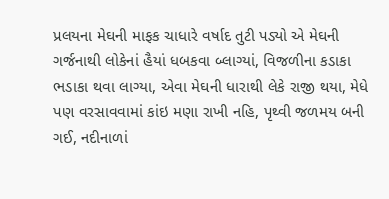પ્રલયના મેઘની માફક ચાધારે વર્ષાદ તુટી પડ્યો એ મેઘની ગર્જનાથી લોકેનાં હૈયાં ધબકવા બ્લાગ્યાં, વિજળીના કડાકા ભડાકા થવા લાગ્યા, એવા મેઘની ધારાથી લેકે રાજી થયા, મેધે પણ વરસાવવામાં કાંઇ મણા રાખી નહિ, પૃથ્વી જળમય બની ગઈ, નદીનાળાં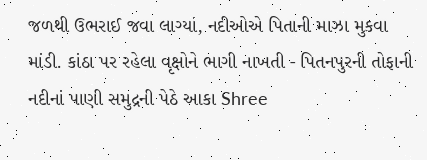જળથી ઉભરાઈ જવા લાગ્યાં, નદીઓએ પિતાની માઝા મુકવા માંડી. કાંઠા પર રહેલા વૃક્ષોને ભાગી નાખતી - પિતનપુરની તોફાની નદીનાં પાણી સમુદ્રની પેઠે આકા Shree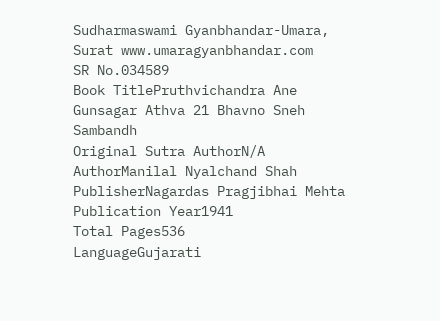Sudharmaswami Gyanbhandar-Umara, Surat www.umaragyanbhandar.com
SR No.034589
Book TitlePruthvichandra Ane Gunsagar Athva 21 Bhavno Sneh Sambandh
Original Sutra AuthorN/A
AuthorManilal Nyalchand Shah
PublisherNagardas Pragjibhai Mehta
Publication Year1941
Total Pages536
LanguageGujarati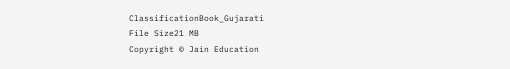ClassificationBook_Gujarati
File Size21 MB
Copyright © Jain Education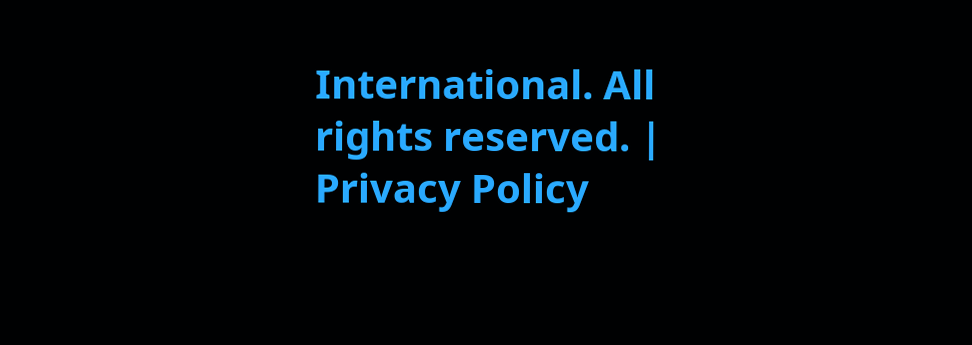International. All rights reserved. | Privacy Policy